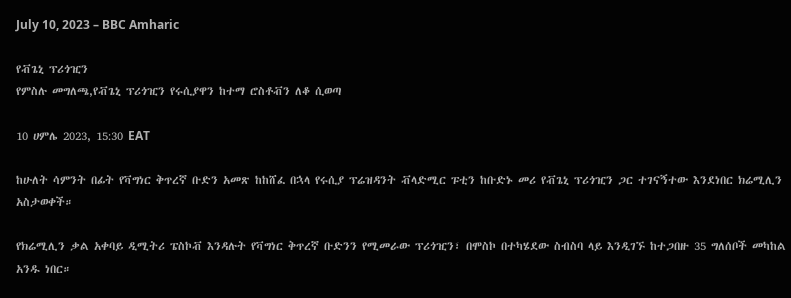July 10, 2023 – BBC Amharic

የቭጌኒ ፕሪጎዢን
የምስሉ መግለጫ,የቭጌኒ ፕሪጎዢን የሩሲያዋን ከተማ ሮስቶቭን ለቆ ሲወጣ

10 ሀምሌ 2023, 15:30 EAT

ከሁለት ሳምንት በፊት የቫግነር ቅጥረኛ ቡድን አመጽ ከከሸፈ በኋላ የሩሲያ ፕሬዝዳንት ቭላድሚር ፑቲን ከቡድኑ መሪ የቭጌኒ ፕሪጎዢን ጋር ተገናኝተው እንደነበር ክሬሚሊን አስታወቀች።

የክሬሚሊን ቃል አቀባይ ዲሚትሪ ፔስኮቭ እንዳሉት የቫግነር ቅጥረኛ ቡድንን የሚመራው ፕሪጎዢን፣ በሞስኮ በተካሄደው ስብስባ ላይ እንዲገኙ ከተጋበዙ 35 ግለሰቦች መካከል አንዱ ነበር።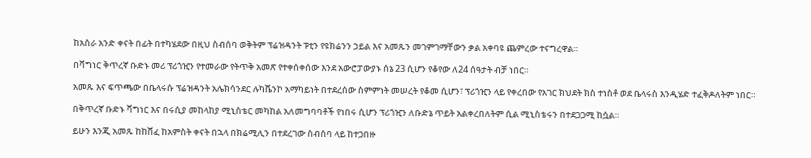ከአስራ አንድ ቀናት በፊት በተካሄደው በዚህ ስብሰባ ወቅትም ፕሬዝዳንት ፑቲን የዩክሬንን ኃይል እና አመጹን መገምገማቸውን ቃል አቀባዩ ጨምረው ተናግረዋል።

በቫግነር ቅጥረኛ ቡድኑ መሪ ፕሪጎዢን የተመራው የትጥቅ አመጽ የተቀሰቀሰው እንደ አውሮፓውያኑ ሰኔ 23 ሲሆን የቆየው ለ24 ሰዓታት ብቻ ነበር።

አመጹ እና ፍጥጫው በቤላሩሱ ፕሬዝዳንት አሌክሳንደር ሉካሼንኮ አማካይነት በተደረሰው ስምምነት መሠረት የቆመ ሲሆን፣ ፕሪጎዢን ላይ የቀረበው የአገር ክህደት ክስ ተነስቶ ወደ ቤላሩስ እንዲሄድ ተፈቅዶለትም ነበር።

በቅጥረኛ ቡድኑ ቫግነር እና በሩሲያ መከላከያ ሚኒስቴር መካከል አለመግባባቶች የነበሩ ሲሆን ፕሪጎዢን ለቡድኔ ጥይት አልቀረበለትም ሲል ሚኒስቴሩን በተደጋጋሚ ከሷል።

ይሁን እንጂ አመጹ ከከሸፈ ከአምስት ቀናት በኋላ በክሬሚሊን በተደረገው ስብሰባ ላይ ከተጋበዙ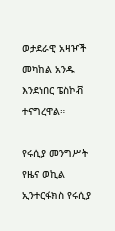ወታደራዊ አዛዦች መካከል አንዱ እንደነበር ፔስኮቭ ተናግረዋል።

የሩሲያ መንግሥት የዜና ወኪል ኢንተርፋክስ የሩሲያ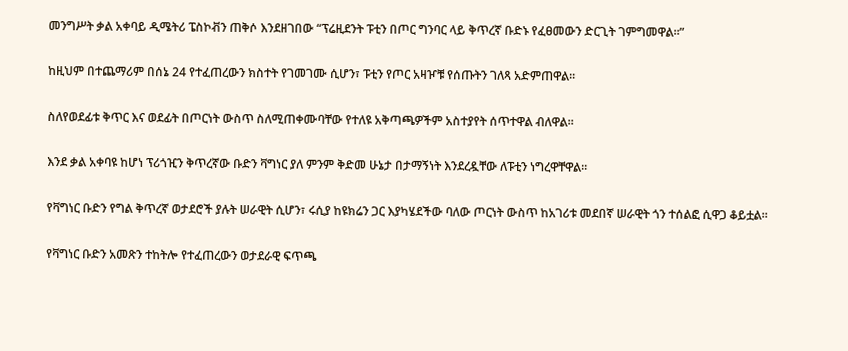መንግሥት ቃል አቀባይ ዲሜትሪ ፔስኮቭን ጠቅሶ እንደዘገበው “ፕሬዚደንት ፑቲን በጦር ግንባር ላይ ቅጥረኛ ቡድኑ የፈፀመውን ድርጊት ገምግመዋል።”

ከዚህም በተጨማሪም በሰኔ 24 የተፈጠረውን ክስተት የገመገሙ ሲሆን፣ ፑቲን የጦር አዛዦቹ የሰጡትን ገለጻ አድምጠዋል።

ስለየወደፊቱ ቅጥር እና ወደፊት በጦርነት ውስጥ ስለሚጠቀሙባቸው የተለዩ አቅጣጫዎችም አስተያየት ሰጥተዋል ብለዋል።

እንደ ቃል አቀባዩ ከሆነ ፕሪጎዢን ቅጥረኛው ቡድን ቫግነር ያለ ምንም ቅድመ ሁኔታ በታማኝነት እንደረዷቸው ለፑቲን ነግረዋቸዋል።

የቫግነር ቡድን የግል ቅጥረኛ ወታደሮች ያሉት ሠራዊት ሲሆን፣ ሩሲያ ከዩክሬን ጋር እያካሄደችው ባለው ጦርነት ውስጥ ከአገሪቱ መደበኛ ሠራዊት ጎን ተሰልፎ ሲዋጋ ቆይቷል።

የቫግነር ቡድን አመጽን ተከትሎ የተፈጠረውን ወታደራዊ ፍጥጫ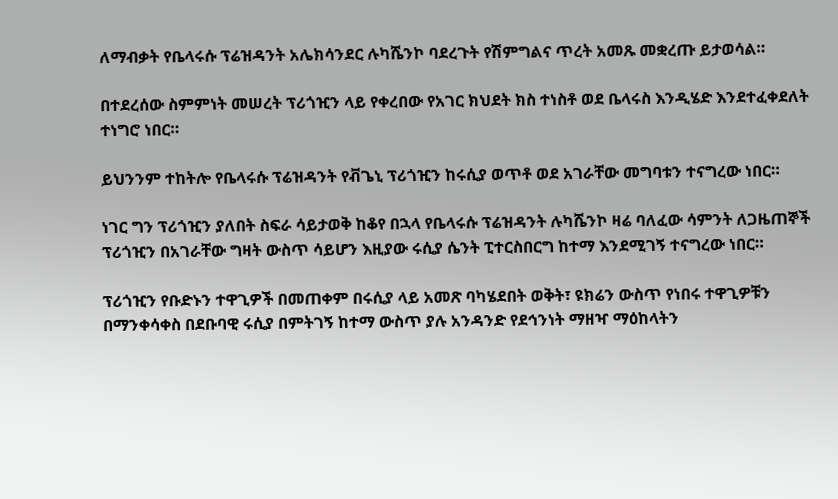ለማብቃት የቤላሩሱ ፕሬዝዳንት አሌክሳንደር ሉካሼንኮ ባደረጉት የሽምግልና ጥረት አመጹ መቋረጡ ይታወሳል።

በተደረሰው ስምምነት መሠረት ፕሪጎዢን ላይ የቀረበው የአገር ክህደት ክስ ተነስቶ ወደ ቤላሩስ እንዲሄድ እንደተፈቀደለት ተነግሮ ነበር።

ይህንንም ተከትሎ የቤላሩሱ ፕሬዝዳንት የቭጌኒ ፕሪጎዢን ከሩሲያ ወጥቶ ወደ አገራቸው መግባቱን ተናግረው ነበር።

ነገር ግን ፕሪጎዢን ያለበት ስፍራ ሳይታወቅ ከቆየ በኋላ የቤላሩሱ ፕሬዝዳንት ሉካሼንኮ ዛሬ ባለፈው ሳምንት ለጋዜጠኞች ፕሪጎዢን በአገራቸው ግዛት ውስጥ ሳይሆን እዚያው ሩሲያ ሴንት ፒተርስበርግ ከተማ እንደሚገኝ ተናግረው ነበር።

ፕሪጎዢን የቡድኑን ተዋጊዎች በመጠቀም በሩሲያ ላይ አመጽ ባካሄደበት ወቅት፣ ዩክሬን ውስጥ የነበሩ ተዋጊዎቹን በማንቀሳቀስ በደቡባዊ ሩሲያ በምትገኝ ከተማ ውስጥ ያሉ አንዳንድ የደኅንነት ማዘዣ ማዕከላትን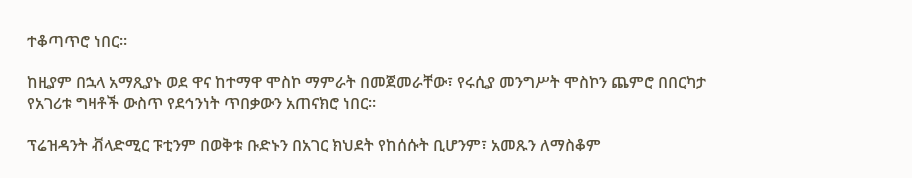ተቆጣጥሮ ነበር።

ከዚያም በኋላ አማጺያኑ ወደ ዋና ከተማዋ ሞስኮ ማምራት በመጀመራቸው፣ የሩሲያ መንግሥት ሞስኮን ጨምሮ በበርካታ የአገሪቱ ግዛቶች ውስጥ የደኅንነት ጥበቃውን አጠናክሮ ነበር።

ፕሬዝዳንት ቭላድሚር ፑቲንም በወቅቱ ቡድኑን በአገር ክህደት የከሰሱት ቢሆንም፣ አመጹን ለማስቆም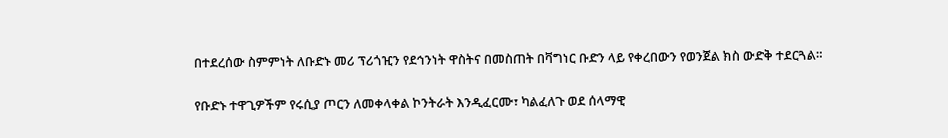በተደረሰው ስምምነት ለቡድኑ መሪ ፕሪጎዢን የደኅንነት ዋስትና በመስጠት በቫግነር ቡድን ላይ የቀረበውን የወንጀል ክስ ውድቅ ተደርጓል።

የቡድኑ ተዋጊዎችም የሩሲያ ጦርን ለመቀላቀል ኮንትራት እንዲፈርሙ፣ ካልፈለጉ ወደ ሰላማዊ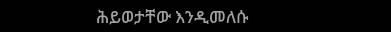ሕይወታቸው እንዲመለሱ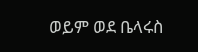ወይም ወደ ቤላሩስ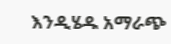እንዲሄዱ አማራጭ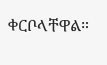ቀርቦላቸዋል።